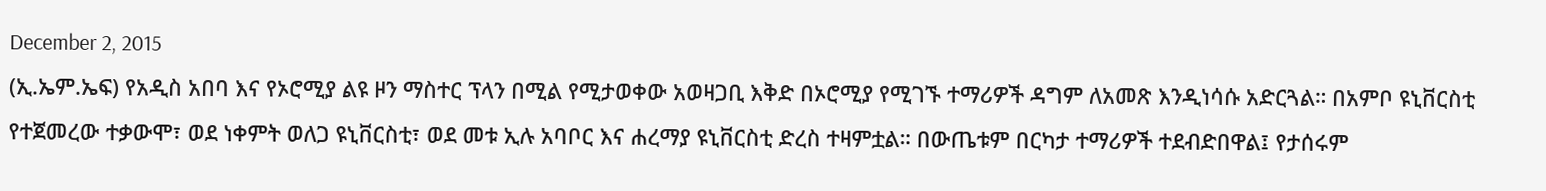December 2, 2015
(ኢ.ኤም.ኤፍ) የአዲስ አበባ እና የኦሮሚያ ልዩ ዞን ማስተር ፕላን በሚል የሚታወቀው አወዛጋቢ እቅድ በኦሮሚያ የሚገኙ ተማሪዎች ዳግም ለአመጽ እንዲነሳሱ አድርጓል። በአምቦ ዩኒቨርስቲ የተጀመረው ተቃውሞ፣ ወደ ነቀምት ወለጋ ዩኒቨርስቲ፣ ወደ መቱ ኢሉ አባቦር እና ሐረማያ ዩኒቨርስቲ ድረስ ተዛምቷል። በውጤቱም በርካታ ተማሪዎች ተደብድበዋል፤ የታሰሩም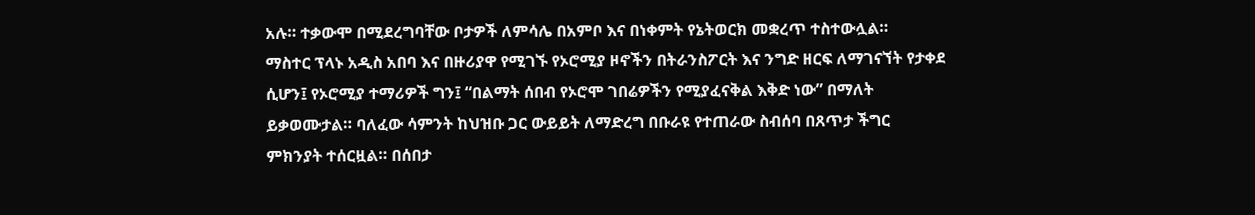አሉ። ተቃውሞ በሚደረግባቸው ቦታዎች ለምሳሌ በአምቦ እና በነቀምት የኔትወርክ መቋረጥ ተስተውሏል።
ማስተር ፕላኑ አዲስ አበባ እና በዙሪያዋ የሚገኙ የኦሮሚያ ዞኖችን በትራንስፖርት እና ንግድ ዘርፍ ለማገናኘት የታቀደ ሲሆን፤ የኦሮሚያ ተማሪዎች ግን፤ “በልማት ሰበብ የኦሮሞ ገበሬዎችን የሚያፈናቅል እቅድ ነው” በማለት ይቃወሙታል። ባለፈው ሳምንት ከህዝቡ ጋር ውይይት ለማድረግ በቡራዩ የተጠራው ስብሰባ በጸጥታ ችግር ምክንያት ተሰርዟል። በሰበታ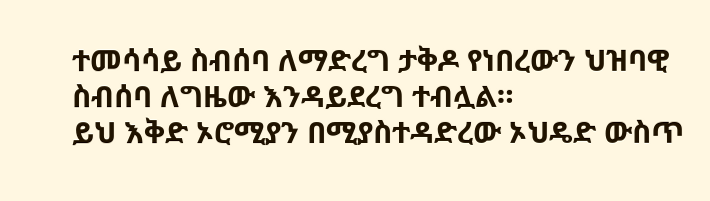ተመሳሳይ ስብሰባ ለማድረግ ታቅዶ የነበረውን ህዝባዊ ስብሰባ ለግዜው እንዳይደረግ ተብሏል።
ይህ እቅድ ኦሮሚያን በሚያስተዳድረው ኦህዴድ ውስጥ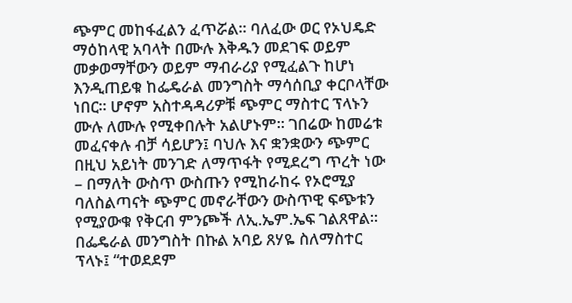ጭምር መከፋፈልን ፈጥሯል። ባለፈው ወር የኦህዴድ ማዕከላዊ አባላት በሙሉ እቅዱን መደገፍ ወይም መቃወማቸውን ወይም ማብራሪያ የሚፈልጉ ከሆነ እንዲጠይቁ ከፌዴራል መንግስት ማሳሰቢያ ቀርቦላቸው ነበር። ሆኖም አስተዳዳሪዎቹ ጭምር ማስተር ፕላኑን ሙሉ ለሙሉ የሚቀበሉት አልሆኑም። ገበሬው ከመሬቱ መፈናቀሉ ብቻ ሳይሆን፤ ባህሉ እና ቋንቋውን ጭምር በዚህ አይነት መንገድ ለማጥፋት የሚደረግ ጥረት ነው – በማለት ውስጥ ውስጡን የሚከራከሩ የኦሮሚያ ባለስልጣናት ጭምር መኖራቸውን ውስጥዊ ፍጭቱን የሚያውቁ የቅርብ ምንጮች ለኢ.ኤም.ኤፍ ገልጸዋል።
በፌዴራል መንግስት በኩል አባይ ጸሃዬ ስለማስተር ፕላኑ፤ “ተወደደም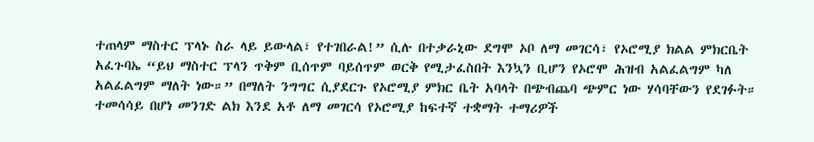ተጠላም ማስተር ፕላኑ ስራ ላይ ይውላል፣ የተገበራል!” ሲሉ በተቃራኒው ደግሞ ኦቦ ለማ መገርሳ፣ የኦሮሚያ ክልል ምክርቤት አፈጉባኤ “ይህ ማስተር ፕላን ጥቅም ቢሰጥም ባይሰጥም ወርቅ የሚታፈስበት እንኳን ቢሆን የኦሮሞ ሕዝብ አልፈልግም ካለ አልፈልግም ማለት ነው።” በማለት ንግግር ሲያደርጉ የኦሮሚያ ምክር ቤት አባላት በጭብጨባ ጭምር ነው ሃሳባቸውን የደገፉት።
ተመሳሳይ በሆነ መንገድ ልክ እንደ አቶ ለማ መገርሳ የኦሮሚያ ከፍተኛ ተቋማት ተማሪዎች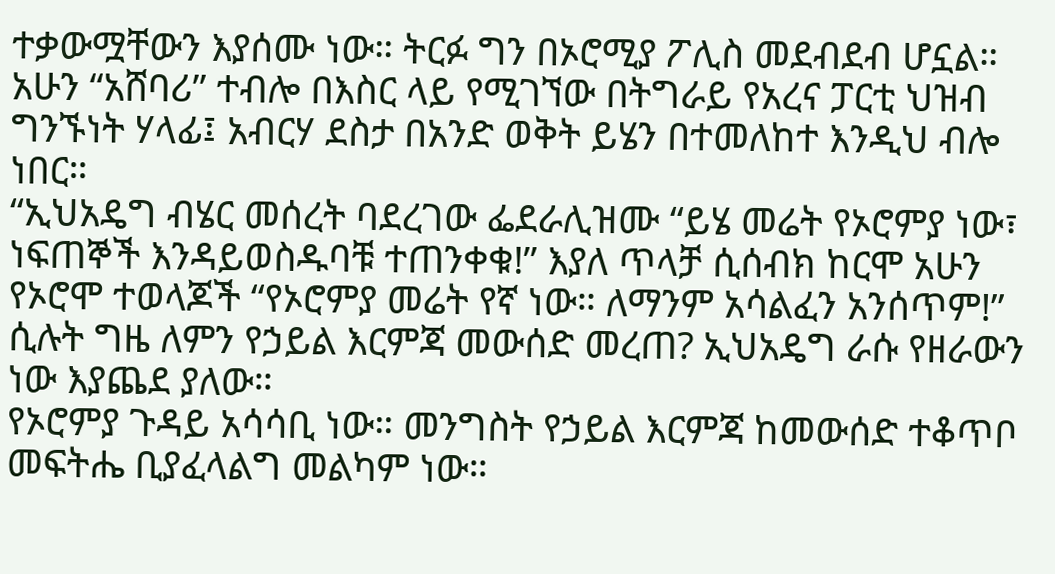ተቃውሟቸውን እያሰሙ ነው። ትርፉ ግን በኦሮሚያ ፖሊስ መደብደብ ሆኗል።
አሁን “አሸባሪ” ተብሎ በእስር ላይ የሚገኘው በትግራይ የአረና ፓርቲ ህዝብ ግንኙነት ሃላፊ፤ አብርሃ ደስታ በአንድ ወቅት ይሄን በተመለከተ እንዲህ ብሎ ነበር።
“ኢህአዴግ ብሄር መሰረት ባደረገው ፌደራሊዝሙ “ይሄ መሬት የኦሮምያ ነው፣ ነፍጠኞች እንዳይወስዱባቹ ተጠንቀቁ!” እያለ ጥላቻ ሲሰብክ ከርሞ አሁን የኦሮሞ ተወላጆች “የኦሮምያ መሬት የኛ ነው። ለማንም አሳልፈን አንሰጥም!” ሲሉት ግዜ ለምን የኃይል እርምጃ መውሰድ መረጠ? ኢህአዴግ ራሱ የዘራውን ነው እያጨደ ያለው።
የኦሮምያ ጉዳይ አሳሳቢ ነው። መንግስት የኃይል እርምጃ ከመውሰድ ተቆጥቦ መፍትሔ ቢያፈላልግ መልካም ነው።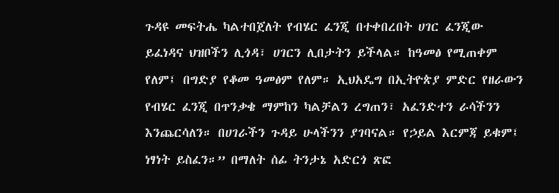ጉዳዩ መፍትሔ ካልተበጀለት የብሄር ፈንጂ በተቀበረበት ሀገር ፈንጂው ይፈነዳና ህዝቦችን ሊጎዳ፣ ሀገርን ሊበታትን ይችላል። ከዓመፅ የሚጠቀም የለም፤ በግድያ የቆመ ዓመፅም የለም። ኢህአዴግ በኢትዮጵያ ምድር የዘራውን የብሄር ፈንጂ በጥንቃቄ ማምከን ካልቻልን ረግጠን፣ አፈንድተን ራሳችንን እንጨርሳለን። በሀገራችን ጉዳይ ሁላችንን ያገባናል። የኃይል እርምጃ ይቁም፤ ነፃነት ይስፈን።” በማለት ሰፊ ትንታኔ አድርጎ ጽፎ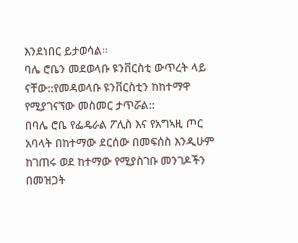እንደነበር ይታወሳል።
ባሌ ሮቤን መደወላቡ ዩንቨርስቲ ውጥረት ላይ ናቸው::የመዳወላቡ ዩንቨርስቲን ከከተማዋ የሚያገናኘው መስመር ታጥሯል::
በባሌ ሮቤ የፌዴራል ፖሊስ እና የአግኣዚ ጦር አባላት በከተማው ደርሰው በመፍሰስ እንዲሁም ከገጠሩ ወደ ከተማው የሚያስገቡ መንገዶችን በመዝጋት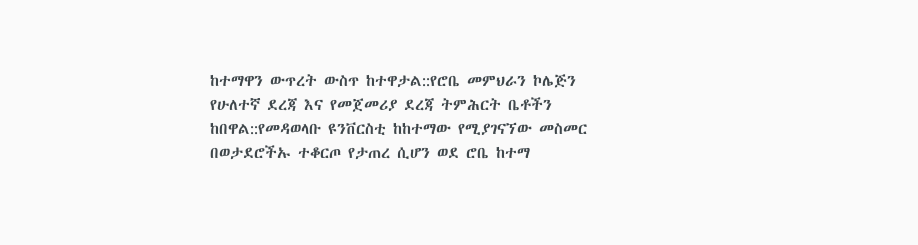ከተማዋን ውጥረት ውስጥ ከተዋታል::የሮቤ መምህራን ኮሌጅን የሁለተኛ ደረጃ እና የመጀመሪያ ደረጃ ትምሕርት ቤቶችን ከበዋል::የመዳወላቡ ዩንቨርስቲ ከከተማው የሚያገናኘው መስመር በወታደሮችኡ ተቆርጦ የታጠረ ሲሆን ወደ ሮቤ ከተማ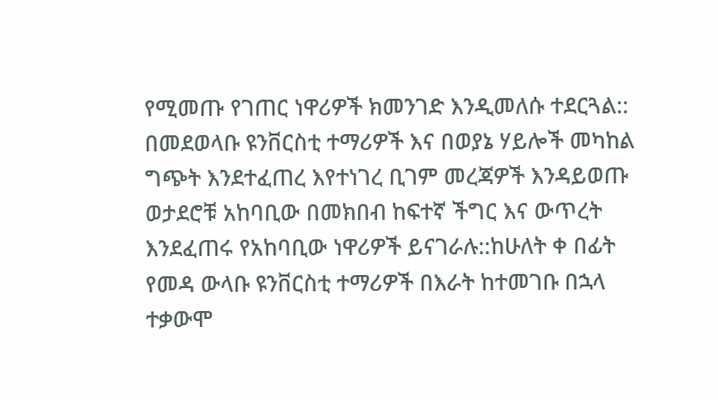የሚመጡ የገጠር ነዋሪዎች ክመንገድ እንዲመለሱ ተደርጓል::
በመደወላቡ ዩንቨርስቲ ተማሪዎች እና በወያኔ ሃይሎች መካከል ግጭት እንደተፈጠረ እየተነገረ ቢገም መረጃዎች እንዳይወጡ ወታደሮቹ አከባቢው በመክበብ ከፍተኛ ችግር እና ውጥረት እንደፈጠሩ የአከባቢው ነዋሪዎች ይናገራሉ::ከሁለት ቀ በፊት የመዳ ውላቡ ዩንቨርስቲ ተማሪዎች በእራት ከተመገቡ በኋላ ተቃውሞ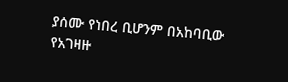ያሰሙ የነበረ ቢሆንም በአከባቢው የአገዛዙ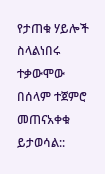የታጠቁ ሃይሎች ስላልነበሩ ተቃውሞው በሰላም ተጀምሮ መጠናአቀቁ ይታወሳል::